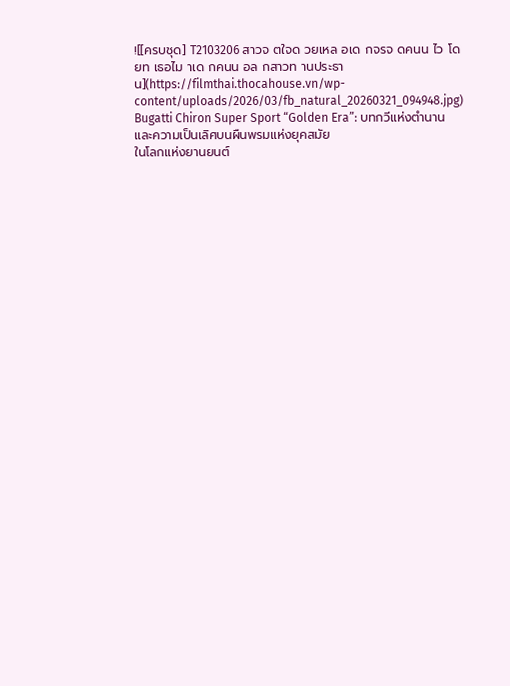![[ครบชุด] T2103206 สาวจ ตใจด วยเหล อเด กจรจ ดคนน ไว โดยท เธอไม าเด กคนน อล กสาวท านประธาน](https://filmthai.thocahouse.vn/wp-content/uploads/2026/03/fb_natural_20260321_094948.jpg)
Bugatti Chiron Super Sport “Golden Era”: บทกวีแห่งตำนานและความเป็นเลิศบนผืนพรมแห่งยุคสมัย
ในโลกแห่งยานยนต์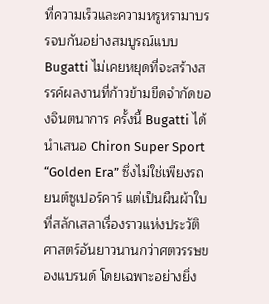ที่ความเร็วและความหรูหรามาบรรจบกันอย่างสมบูรณ์แบบ Bugatti ไม่เคยหยุดที่จะสร้างสรรค์ผลงานที่ก้าวข้ามขีดจำกัดของจินตนาการ ครั้งนี้ Bugatti ได้นำเสนอ Chiron Super Sport “Golden Era” ซึ่งไม่ใช่เพียงรถยนต์ซูเปอร์คาร์ แต่เป็นผืนผ้าใบที่สลักเสลาเรื่องราวแห่งประวัติศาสตร์อันยาวนานกว่าศตวรรษของแบรนด์ โดยเฉพาะอย่างยิ่ง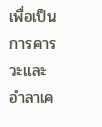เพื่อเป็นการคารวะและอำลาเค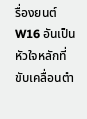รื่องยนต์ W16 อันเป็นหัวใจหลักที่ขับเคลื่อนตำ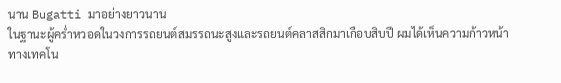นาน Bugatti มาอย่างยาวนาน
ในฐานะผู้คร่ำหวอดในวงการรถยนต์สมรรถนะสูงและรถยนต์คลาสสิกมาเกือบสิบปี ผมได้เห็นความก้าวหน้าทางเทคโน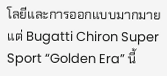โลยีและการออกแบบมากมาย แต่ Bugatti Chiron Super Sport “Golden Era” นี้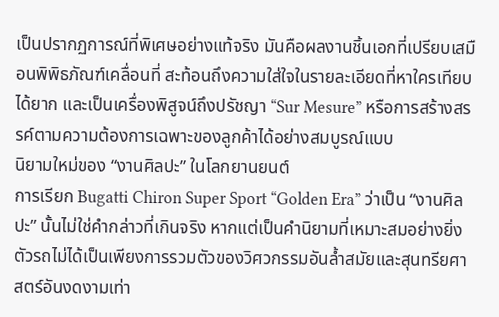เป็นปรากฏการณ์ที่พิเศษอย่างแท้จริง มันคือผลงานชิ้นเอกที่เปรียบเสมือนพิพิธภัณฑ์เคลื่อนที่ สะท้อนถึงความใส่ใจในรายละเอียดที่หาใครเทียบได้ยาก และเป็นเครื่องพิสูจน์ถึงปรัชญา “Sur Mesure” หรือการสร้างสรรค์ตามความต้องการเฉพาะของลูกค้าได้อย่างสมบูรณ์แบบ
นิยามใหม่ของ “งานศิลปะ” ในโลกยานยนต์
การเรียก Bugatti Chiron Super Sport “Golden Era” ว่าเป็น “งานศิลปะ” นั้นไม่ใช่คำกล่าวที่เกินจริง หากแต่เป็นคำนิยามที่เหมาะสมอย่างยิ่ง ตัวรถไม่ได้เป็นเพียงการรวมตัวของวิศวกรรมอันล้ำสมัยและสุนทรียศาสตร์อันงดงามเท่า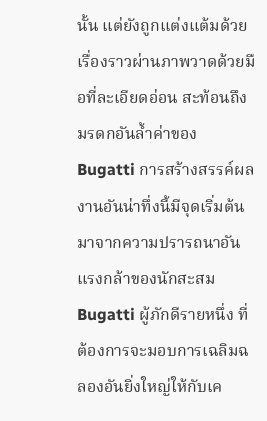นั้น แต่ยังถูกแต่งแต้มด้วยเรื่องราวผ่านภาพวาดด้วยมือที่ละเอียดอ่อน สะท้อนถึงมรดกอันล้ำค่าของ Bugatti การสร้างสรรค์ผลงานอันน่าทึ่งนี้มีจุดเริ่มต้นมาจากความปรารถนาอันแรงกล้าของนักสะสม Bugatti ผู้ภักดีรายหนึ่ง ที่ต้องการจะมอบการเฉลิมฉลองอันยิ่งใหญ่ให้กับเค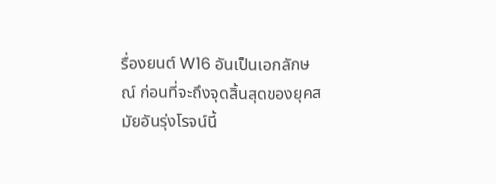รื่องยนต์ W16 อันเป็นเอกลักษณ์ ก่อนที่จะถึงจุดสิ้นสุดของยุคสมัยอันรุ่งโรจน์นี้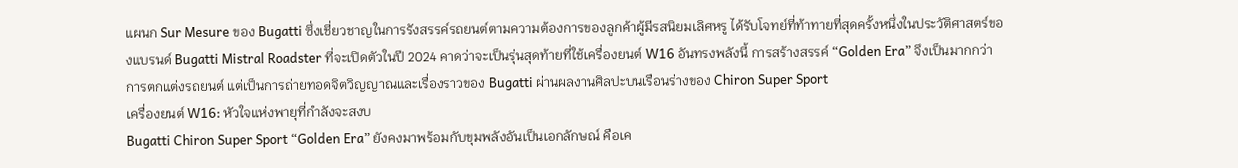แผนก Sur Mesure ของ Bugatti ซึ่งเชี่ยวชาญในการรังสรรค์รถยนต์ตามความต้องการของลูกค้าผู้มีรสนิยมเลิศหรู ได้รับโจทย์ที่ท้าทายที่สุดครั้งหนึ่งในประวัติศาสตร์ของแบรนด์ Bugatti Mistral Roadster ที่จะเปิดตัวในปี 2024 คาดว่าจะเป็นรุ่นสุดท้ายที่ใช้เครื่องยนต์ W16 อันทรงพลังนี้ การสร้างสรรค์ “Golden Era” จึงเป็นมากกว่าการตกแต่งรถยนต์ แต่เป็นการถ่ายทอดจิตวิญญาณและเรื่องราวของ Bugatti ผ่านผลงานศิลปะบนเรือนร่างของ Chiron Super Sport
เครื่องยนต์ W16: หัวใจแห่งพายุที่กำลังจะสงบ
Bugatti Chiron Super Sport “Golden Era” ยังคงมาพร้อมกับขุมพลังอันเป็นเอกลักษณ์ คือเค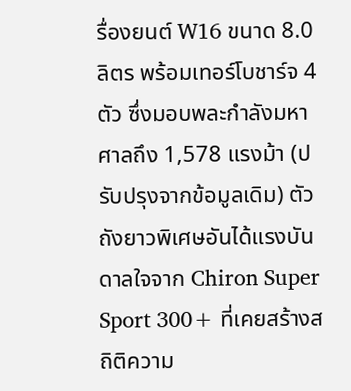รื่องยนต์ W16 ขนาด 8.0 ลิตร พร้อมเทอร์โบชาร์จ 4 ตัว ซึ่งมอบพละกำลังมหาศาลถึง 1,578 แรงม้า (ปรับปรุงจากข้อมูลเดิม) ตัวถังยาวพิเศษอันได้แรงบันดาลใจจาก Chiron Super Sport 300+ ที่เคยสร้างสถิติความ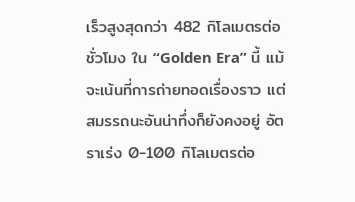เร็วสูงสุดกว่า 482 กิโลเมตรต่อชั่วโมง ใน “Golden Era” นี้ แม้จะเน้นที่การถ่ายทอดเรื่องราว แต่สมรรถนะอันน่าทึ่งก็ยังคงอยู่ อัตราเร่ง 0-100 กิโลเมตรต่อ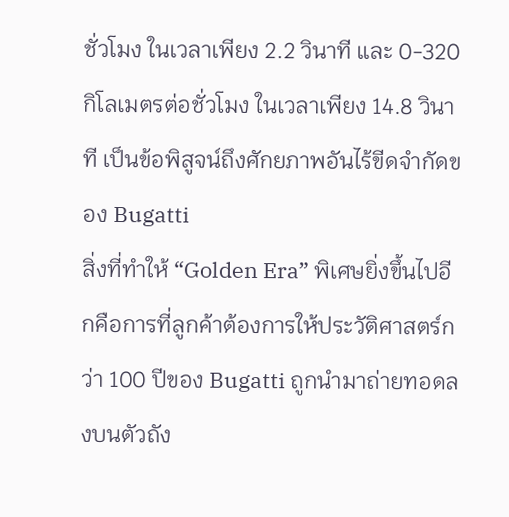ชั่วโมง ในเวลาเพียง 2.2 วินาที และ 0-320 กิโลเมตรต่อชั่วโมง ในเวลาเพียง 14.8 วินาที เป็นข้อพิสูจน์ถึงศักยภาพอันไร้ขีดจำกัดของ Bugatti
สิ่งที่ทำให้ “Golden Era” พิเศษยิ่งขึ้นไปอีกคือการที่ลูกค้าต้องการให้ประวัติศาสตร์กว่า 100 ปีของ Bugatti ถูกนำมาถ่ายทอดลงบนตัวถัง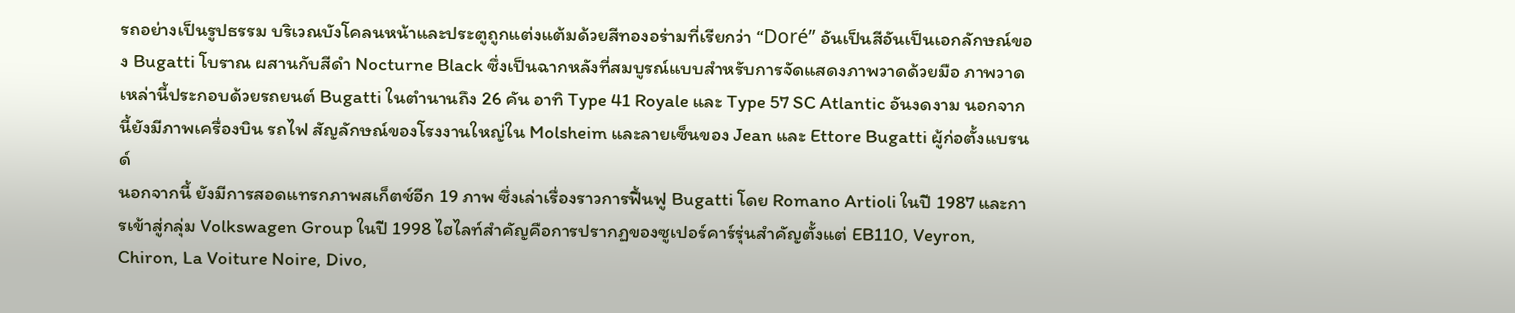รถอย่างเป็นรูปธรรม บริเวณบังโคลนหน้าและประตูถูกแต่งแต้มด้วยสีทองอร่ามที่เรียกว่า “Doré” อันเป็นสีอันเป็นเอกลักษณ์ของ Bugatti โบราณ ผสานกับสีดำ Nocturne Black ซึ่งเป็นฉากหลังที่สมบูรณ์แบบสำหรับการจัดแสดงภาพวาดด้วยมือ ภาพวาดเหล่านี้ประกอบด้วยรถยนต์ Bugatti ในตำนานถึง 26 คัน อาทิ Type 41 Royale และ Type 57 SC Atlantic อันงดงาม นอกจากนี้ยังมีภาพเครื่องบิน รถไฟ สัญลักษณ์ของโรงงานใหญ่ใน Molsheim และลายเซ็นของ Jean และ Ettore Bugatti ผู้ก่อตั้งแบรนด์
นอกจากนี้ ยังมีการสอดแทรกภาพสเก็ตช์อีก 19 ภาพ ซึ่งเล่าเรื่องราวการฟื้นฟู Bugatti โดย Romano Artioli ในปี 1987 และการเข้าสู่กลุ่ม Volkswagen Group ในปี 1998 ไฮไลท์สำคัญคือการปรากฏของซูเปอร์คาร์รุ่นสำคัญตั้งแต่ EB110, Veyron, Chiron, La Voiture Noire, Divo,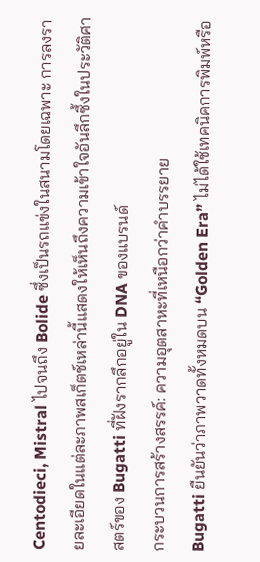Centodieci, Mistral ไปจนถึง Bolide ซึ่งเป็นรถแข่งในสนามโดยเฉพาะ การลงรายละเอียดในแต่ละภาพสเก็ตช์เหล่านี้แสดงให้เห็นถึงความเข้าใจอันลึกซึ้งในประวัติศาสตร์ของ Bugatti ที่ฝังรากลึกอยู่ใน DNA ของแบรนด์
กระบวนการสร้างสรรค์: ความอุตสาหะที่เหนือกว่าคำบรรยาย
Bugatti ยืนยันว่าภาพวาดทั้งหมดบน “Golden Era” ไม่ได้ใช้เทคนิคการพิมพ์หรือ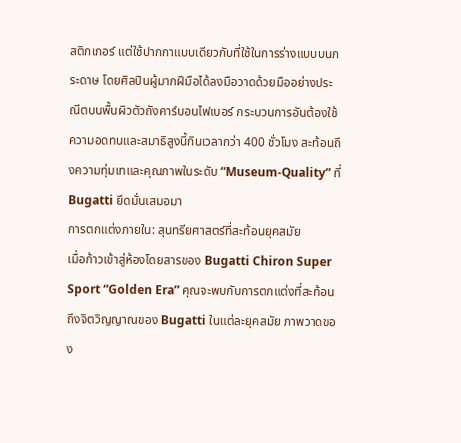สติกเกอร์ แต่ใช้ปากกาแบบเดียวกับที่ใช้ในการร่างแบบบนกระดาษ โดยศิลปินผู้มากฝีมือได้ลงมือวาดด้วยมืออย่างประณีตบนพื้นผิวตัวถังคาร์บอนไฟเบอร์ กระบวนการอันต้องใช้ความอดทนและสมาธิสูงนี้กินเวลากว่า 400 ชั่วโมง สะท้อนถึงความทุ่มเทและคุณภาพในระดับ “Museum-Quality” ที่ Bugatti ยึดมั่นเสมอมา
การตกแต่งภายใน: สุนทรียศาสตร์ที่สะท้อนยุคสมัย
เมื่อก้าวเข้าสู่ห้องโดยสารของ Bugatti Chiron Super Sport “Golden Era” คุณจะพบกับการตกแต่งที่สะท้อนถึงจิตวิญญาณของ Bugatti ในแต่ละยุคสมัย ภาพวาดของ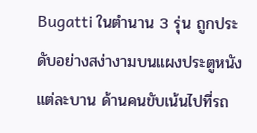Bugatti ในตำนาน 3 รุ่น ถูกประดับอย่างสง่างามบนแผงประตูหนังแต่ละบาน ด้านคนขับเน้นไปที่รถ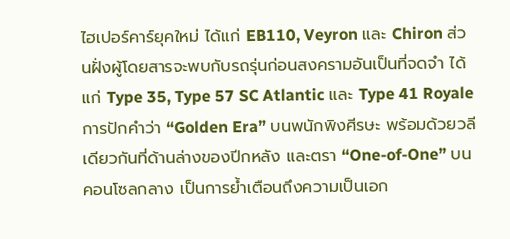ไฮเปอร์คาร์ยุคใหม่ ได้แก่ EB110, Veyron และ Chiron ส่วนฝั่งผู้โดยสารจะพบกับรถรุ่นก่อนสงครามอันเป็นที่จดจำ ได้แก่ Type 35, Type 57 SC Atlantic และ Type 41 Royale
การปักคำว่า “Golden Era” บนพนักพิงศีรษะ พร้อมด้วยวลีเดียวกันที่ด้านล่างของปีกหลัง และตรา “One-of-One” บนคอนโซลกลาง เป็นการย้ำเตือนถึงความเป็นเอก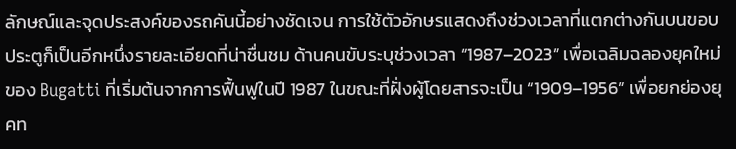ลักษณ์และจุดประสงค์ของรถคันนี้อย่างชัดเจน การใช้ตัวอักษรแสดงถึงช่วงเวลาที่แตกต่างกันบนขอบประตูก็เป็นอีกหนึ่งรายละเอียดที่น่าชื่นชม ด้านคนขับระบุช่วงเวลา “1987–2023” เพื่อเฉลิมฉลองยุคใหม่ของ Bugatti ที่เริ่มต้นจากการฟื้นฟูในปี 1987 ในขณะที่ฝั่งผู้โดยสารจะเป็น “1909–1956” เพื่อยกย่องยุคท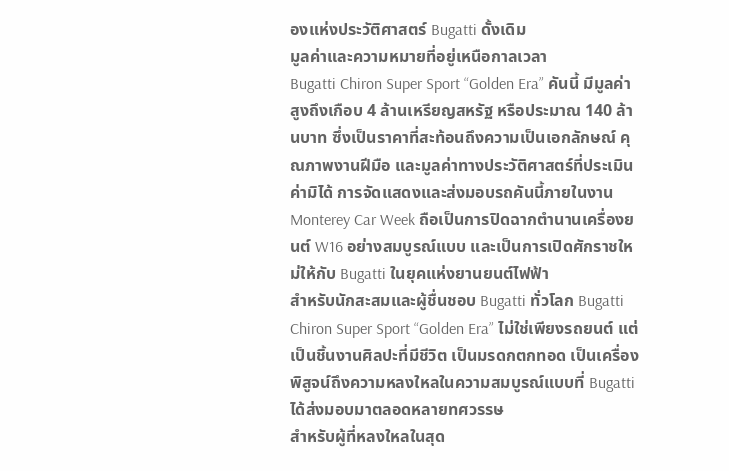องแห่งประวัติศาสตร์ Bugatti ดั้งเดิม
มูลค่าและความหมายที่อยู่เหนือกาลเวลา
Bugatti Chiron Super Sport “Golden Era” คันนี้ มีมูลค่าสูงถึงเกือบ 4 ล้านเหรียญสหรัฐ หรือประมาณ 140 ล้านบาท ซึ่งเป็นราคาที่สะท้อนถึงความเป็นเอกลักษณ์ คุณภาพงานฝีมือ และมูลค่าทางประวัติศาสตร์ที่ประเมินค่ามิได้ การจัดแสดงและส่งมอบรถคันนี้ภายในงาน Monterey Car Week ถือเป็นการปิดฉากตำนานเครื่องยนต์ W16 อย่างสมบูรณ์แบบ และเป็นการเปิดศักราชใหม่ให้กับ Bugatti ในยุคแห่งยานยนต์ไฟฟ้า
สำหรับนักสะสมและผู้ชื่นชอบ Bugatti ทั่วโลก Bugatti Chiron Super Sport “Golden Era” ไม่ใช่เพียงรถยนต์ แต่เป็นชิ้นงานศิลปะที่มีชีวิต เป็นมรดกตกทอด เป็นเครื่องพิสูจน์ถึงความหลงใหลในความสมบูรณ์แบบที่ Bugatti ได้ส่งมอบมาตลอดหลายทศวรรษ
สำหรับผู้ที่หลงใหลในสุด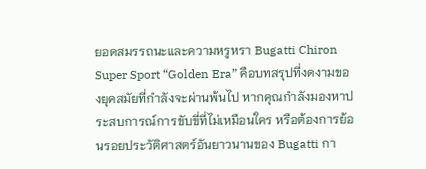ยอดสมรรถนะและความหรูหรา Bugatti Chiron Super Sport “Golden Era” คือบทสรุปที่งดงามของยุคสมัยที่กำลังจะผ่านพ้นไป หากคุณกำลังมองหาประสบการณ์การขับขี่ที่ไม่เหมือนใคร หรือต้องการย้อนรอยประวัติศาสตร์อันยาวนานของ Bugatti กา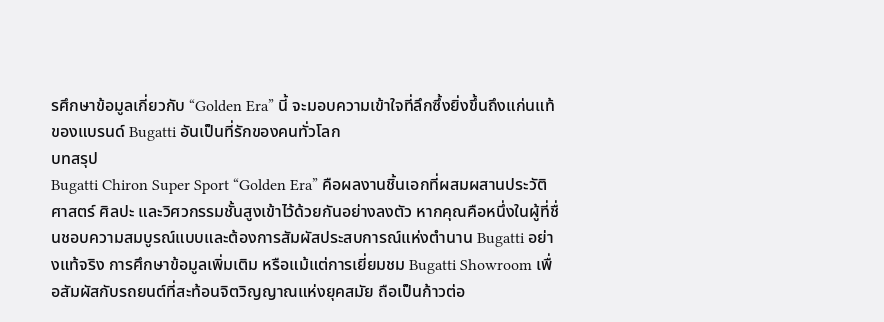รศึกษาข้อมูลเกี่ยวกับ “Golden Era” นี้ จะมอบความเข้าใจที่ลึกซึ้งยิ่งขึ้นถึงแก่นแท้ของแบรนด์ Bugatti อันเป็นที่รักของคนทั่วโลก
บทสรุป
Bugatti Chiron Super Sport “Golden Era” คือผลงานชิ้นเอกที่ผสมผสานประวัติศาสตร์ ศิลปะ และวิศวกรรมชั้นสูงเข้าไว้ด้วยกันอย่างลงตัว หากคุณคือหนึ่งในผู้ที่ชื่นชอบความสมบูรณ์แบบและต้องการสัมผัสประสบการณ์แห่งตำนาน Bugatti อย่างแท้จริง การศึกษาข้อมูลเพิ่มเติม หรือแม้แต่การเยี่ยมชม Bugatti Showroom เพื่อสัมผัสกับรถยนต์ที่สะท้อนจิตวิญญาณแห่งยุคสมัย ถือเป็นก้าวต่อ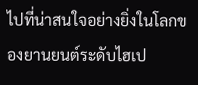ไปที่น่าสนใจอย่างยิ่งในโลกของยานยนต์ระดับไฮเป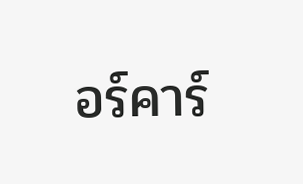อร์คาร์